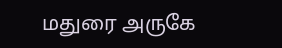மதுரை அருகே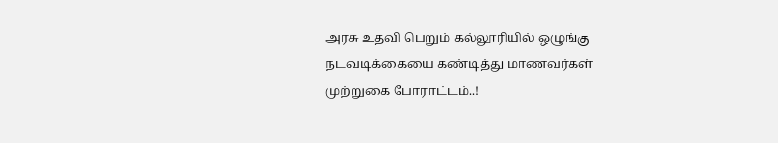அரசு உதவி பெறும் கல்லூரியில் ஒழுங்கு நடவடிக்கையை கண்டித்து மாணவர்கள் முற்றுகை போராட்டம்..!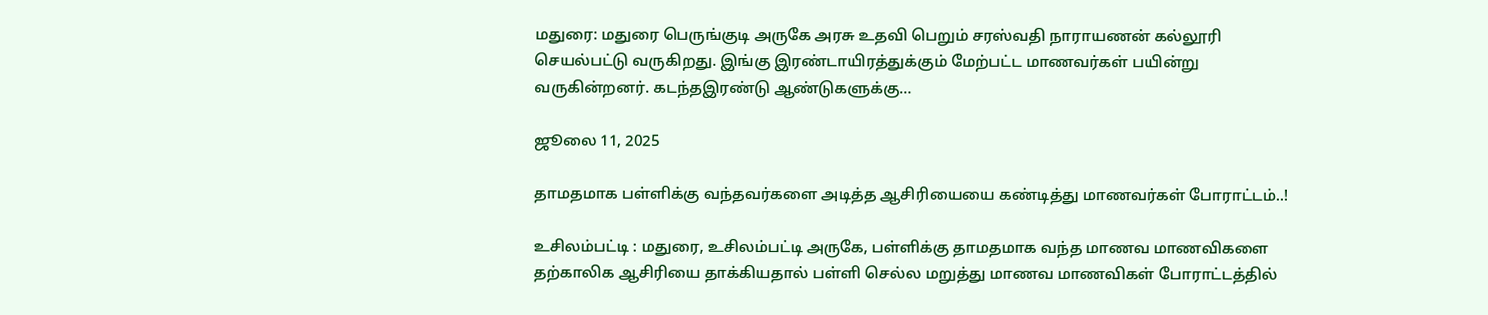மதுரை: மதுரை பெருங்குடி அருகே அரசு உதவி பெறும் சரஸ்வதி நாராயணன் கல்லூரி செயல்பட்டு வருகிறது. இங்கு இரண்டாயிரத்துக்கும் மேற்பட்ட மாணவர்கள் பயின்று வருகின்றனர். கடந்தஇரண்டு ஆண்டுகளுக்கு…

ஜூலை 11, 2025

தாமதமாக பள்ளிக்கு வந்தவர்களை அடித்த ஆசிரியையை கண்டித்து மாணவர்கள் போராட்டம்..!

உசிலம்பட்டி : மதுரை, உசிலம்பட்டி அருகே, பள்ளிக்கு தாமதமாக வந்த மாணவ மாணவிகளை தற்காலிக ஆசிரியை தாக்கியதால் பள்ளி செல்ல மறுத்து மாணவ மாணவிகள் போராட்டத்தில்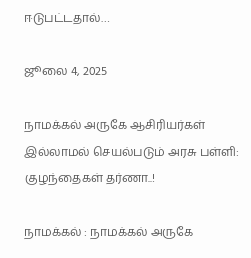ஈடுபட்டதால்…

ஜூலை 4, 2025

நாமக்கல் அருகே ஆசிரியர்கள் இல்லாமல் செயல்படும் அரசு பள்ளி: குழந்தைகள் தர்ணா..!

நாமக்கல் : நாமக்கல் அருகே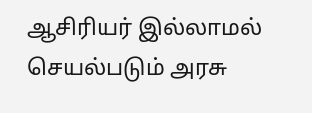ஆசிரியர் இல்லாமல் செயல்படும் அரசு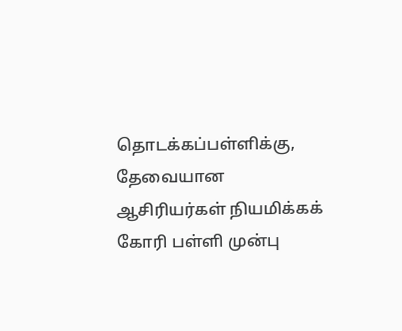தொடக்கப்பள்ளிக்கு, தேவையான ஆசிரியர்கள் நியமிக்கக் கோரி பள்ளி முன்பு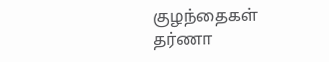குழந்தைகள் தர்ணா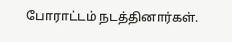போராட்டம் நடத்தினார்கள்.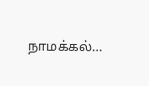நாமக்கல்…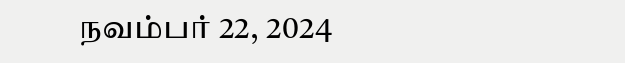நவம்பர் 22, 2024